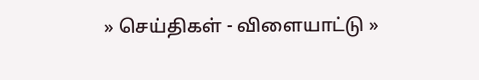» செய்திகள் - விளையாட்டு »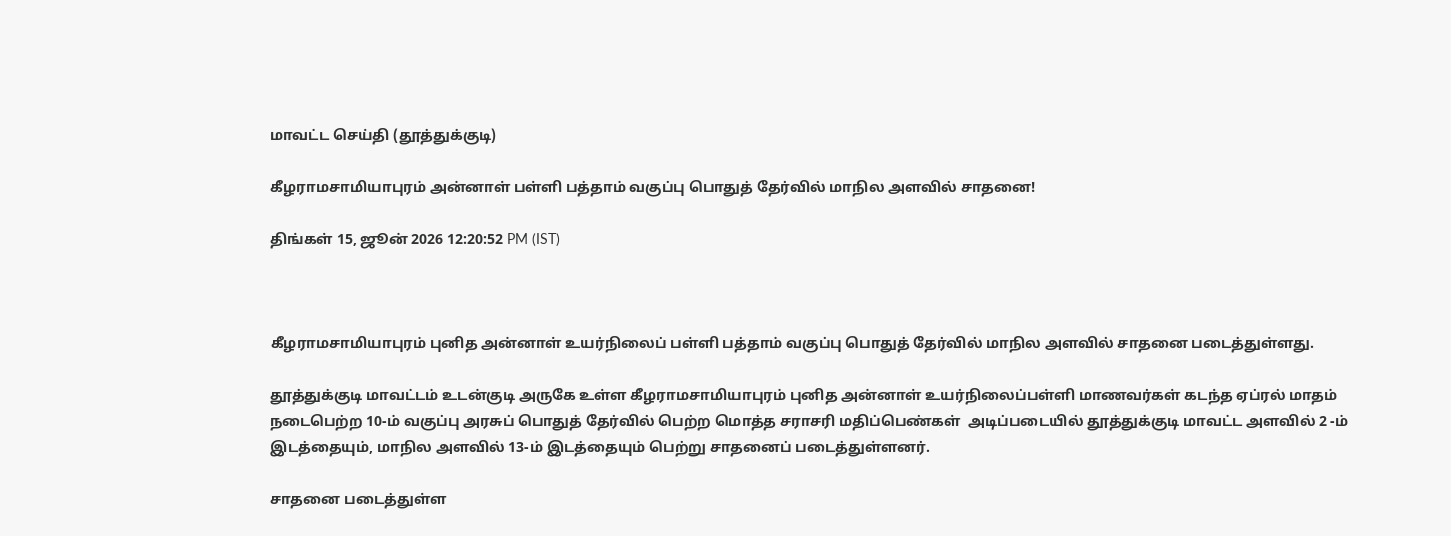மாவட்ட செய்தி (தூத்துக்குடி)

கீழராமசாமியாபுரம் அன்னாள் பள்ளி பத்தாம் வகுப்பு பொதுத் தேர்வில் மாநில அளவில் சாதனை!

திங்கள் 15, ஜூன் 2026 12:20:52 PM (IST)



கீழராமசாமியாபுரம் புனித அன்னாள் உயர்நிலைப் பள்ளி பத்தாம் வகுப்பு பொதுத் தேர்வில் மாநில அளவில் சாதனை படைத்துள்ளது.

தூத்துக்குடி மாவட்டம் உடன்குடி அருகே உள்ள கீழராமசாமியாபுரம் புனித அன்னாள் உயர்நிலைப்பள்ளி மாணவர்கள் கடந்த ஏப்ரல் மாதம் நடைபெற்ற 10-ம் வகுப்பு அரசுப் பொதுத் தேர்வில் பெற்ற மொத்த சராசரி மதிப்பெண்கள்  அடிப்படையில் தூத்துக்குடி மாவட்ட அளவில் 2 -ம் இடத்தையும், மாநில அளவில் 13-ம் இடத்தையும் பெற்று சாதனைப் படைத்துள்ளனர்.

சாதனை படைத்துள்ள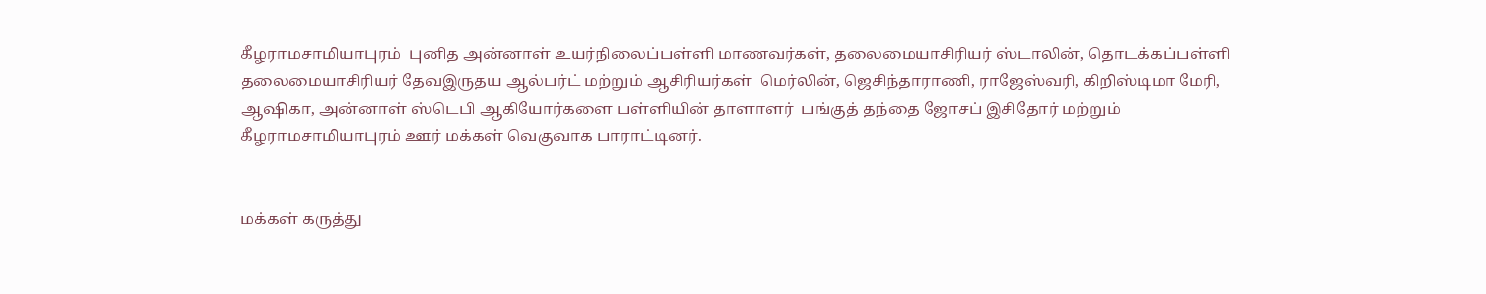கீழராமசாமியாபுரம்  புனித அன்னாள் உயர்நிலைப்பள்ளி மாணவர்கள், தலைமையாசிரியர் ஸ்டாலின், தொடக்கப்பள்ளி தலைமையாசிரியர் தேவஇருதய ஆல்பர்ட் மற்றும் ஆசிரியர்கள்  மெர்லின், ஜெசிந்தாராணி, ராஜேஸ்வரி, கிறிஸ்டிமா மேரி, ஆஷிகா, அன்னாள் ஸ்டெபி ஆகியோர்களை பள்ளியின் தாளாளர்  பங்குத் தந்தை ஜோசப் இசிதோர் மற்றும் கீழராமசாமியாபுரம் ஊர் மக்கள் வெகுவாக பாராட்டினர்.


மக்கள் கருத்து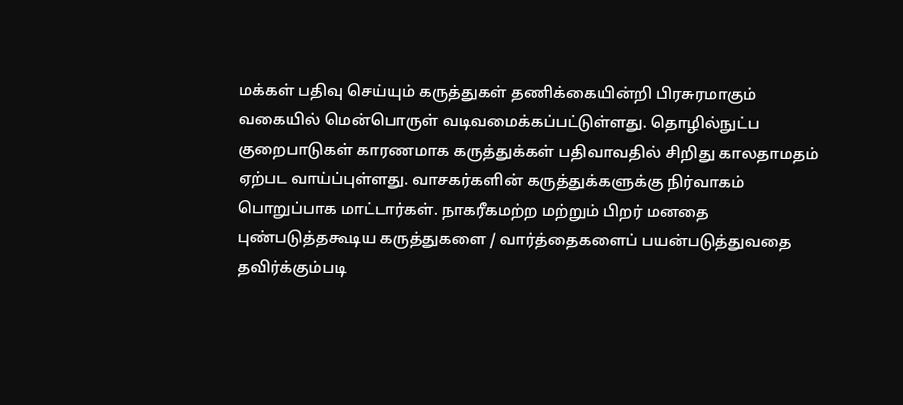மக்கள் பதிவு செய்யும் கருத்துகள் தணிக்கையின்றி பிரசுரமாகும் வகையில் மென்பொருள் வடிவமைக்கப்பட்டுள்ளது. தொழில்நுட்ப குறைபாடுகள் காரணமாக கருத்துக்கள் பதிவாவதில் சிறிது காலதாமதம் ஏற்பட வாய்ப்புள்ளது. வாசகர்களின் கருத்துக்களுக்கு நிர்வாகம் பொறுப்பாக மாட்டார்கள். நாகரீகமற்ற மற்றும் பிறர் மனதை புண்படுத்தகூடிய கருத்துகளை / வார்த்தைகளைப் பயன்படுத்துவதை தவிர்க்கும்படி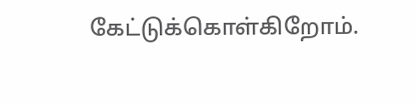கேட்டுக்கொள்கிறோம்.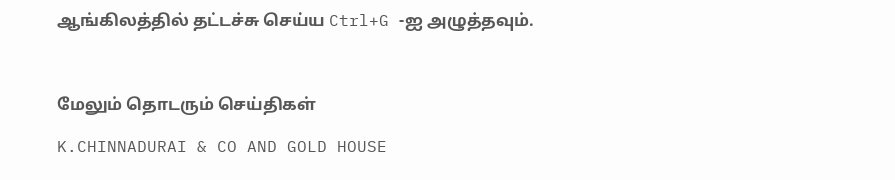ஆங்கிலத்தில் தட்டச்சு செய்ய Ctrl+G -ஐ அழுத்தவும்.



மேலும் தொடரும் செய்திகள்

K.CHINNADURAI & CO AND GOLD HOUSE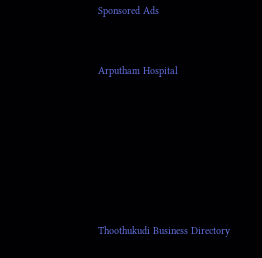Sponsored Ads


Arputham Hospital







Thoothukudi Business Directory